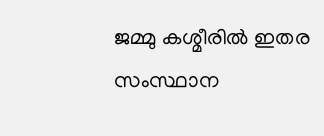ജമ്മു കശ്മീരിൽ ഇതര സംസ്ഥാന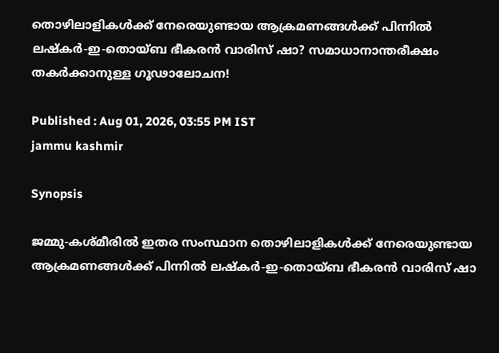തൊഴിലാളികൾക്ക് നേരെയുണ്ടായ ആക്രമണങ്ങൾക്ക് പിന്നിൽ ലഷ്കർ-ഇ-തൊയ്ബ ഭീകരൻ വാരിസ് ഷാ? സമാധാനാന്തരീക്ഷം തകർക്കാനുള്ള ഗൂഢാലോചന!

Published : Aug 01, 2026, 03:55 PM IST
jammu kashmir

Synopsis

ജമ്മു-കശ്മീരിൽ ഇതര സംസ്ഥാന തൊഴിലാളികൾക്ക് നേരെയുണ്ടായ ആക്രമണങ്ങൾക്ക് പിന്നിൽ ലഷ്കർ-ഇ-തൊയ്ബ ഭീകരൻ വാരിസ് ഷാ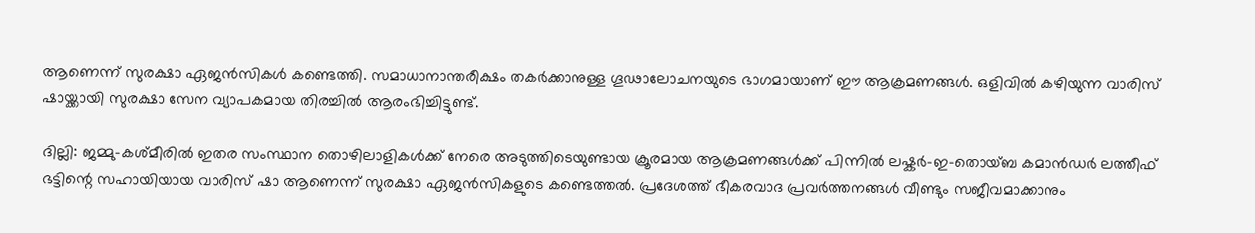ആണെന്ന് സുരക്ഷാ ഏജൻസികൾ കണ്ടെത്തി. സമാധാനാന്തരീക്ഷം തകർക്കാനുള്ള ഗൂഢാലോചനയുടെ ഭാഗമായാണ് ഈ ആക്രമണങ്ങൾ. ഒളിവിൽ കഴിയുന്ന വാരിസ് ഷായ്ക്കായി സുരക്ഷാ സേന വ്യാപകമായ തിരച്ചിൽ ആരംഭിച്ചിട്ടുണ്ട്.

ദില്ലി: ജമ്മു-കശ്മീരിൽ ഇതര സംസ്ഥാന തൊഴിലാളികൾക്ക് നേരെ അടുത്തിടെയുണ്ടായ ക്രൂരമായ ആക്രമണങ്ങൾക്ക് പിന്നിൽ ലഷ്കർ-ഇ-തൊയ്ബ കമാൻഡർ ലത്തീഫ് ഭട്ടിന്റെ സഹായിയായ വാരിസ് ഷാ ആണെന്ന് സുരക്ഷാ ഏജൻസികളുടെ കണ്ടെത്തൽ. പ്രദേശത്ത് ഭീകരവാദ പ്രവർത്തനങ്ങൾ വീണ്ടും സജീവമാക്കാനും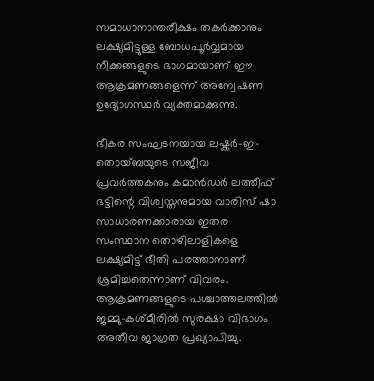സമാധാനാന്തരീക്ഷം തകർക്കാനും ലക്ഷ്യമിട്ടുള്ള ബോധപൂർവ്വമായ നീക്കങ്ങളുടെ ഭാഗമായാണ് ഈ ആക്രമണങ്ങളെന്ന് അന്വേഷണ ഉദ്യോഗസ്ഥർ വ്യക്തമാക്കുന്നു.

ഭീകര സംഘടനയായ ലഷ്കർ-ഇ-തൊയ്ബയുടെ സജീവ പ്രവർത്തകനും കമാൻഡർ ലത്തീഫ് ഭട്ടിന്റെ വിശ്വസ്തനുമായ വാരിസ് ഷാ സാധാരണക്കാരായ ഇതര സംസ്ഥാന തൊഴിലാളികളെ ലക്ഷ്യമിട്ട് ഭീതി പരത്താനാണ് ശ്രമിച്ചതെന്നാണ് വിവരം. ആക്രമണങ്ങളുടെ പശ്ചാത്തലത്തിൽ ജമ്മു-കശ്മീരിൽ സുരക്ഷാ വിഭാഗം അതീവ ജാഗ്രത പ്രഖ്യാപിച്ചു.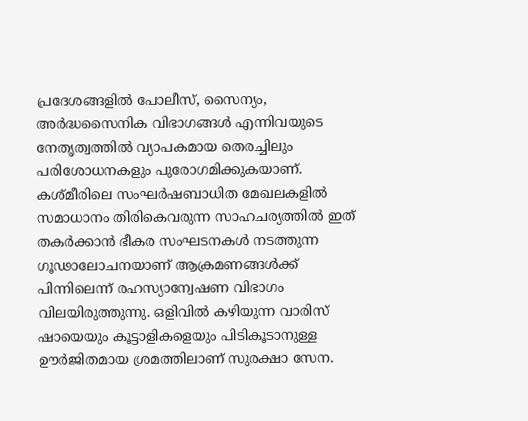പ്രദേശങ്ങളിൽ പോലീസ്, സൈന്യം, അർദ്ധസൈനിക വിഭാഗങ്ങൾ എന്നിവയുടെ നേതൃത്വത്തിൽ വ്യാപകമായ തെരച്ചിലും പരിശോധനകളും പുരോഗമിക്കുകയാണ്. കശ്മീരിലെ സംഘർഷബാധിത മേഖലകളിൽ സമാധാനം തിരികെവരുന്ന സാഹചര്യത്തിൽ ഇത് തകർക്കാൻ ഭീകര സംഘടനകൾ നടത്തുന്ന ഗൂഢാലോചനയാണ് ആക്രമണങ്ങൾക്ക് പിന്നിലെന്ന് രഹസ്യാന്വേഷണ വിഭാഗം വിലയിരുത്തുന്നു. ഒളിവിൽ കഴിയുന്ന വാരിസ് ഷായെയും കൂട്ടാളികളെയും പിടികൂടാനുള്ള ഊർജിതമായ ശ്രമത്തിലാണ് സുരക്ഷാ സേന.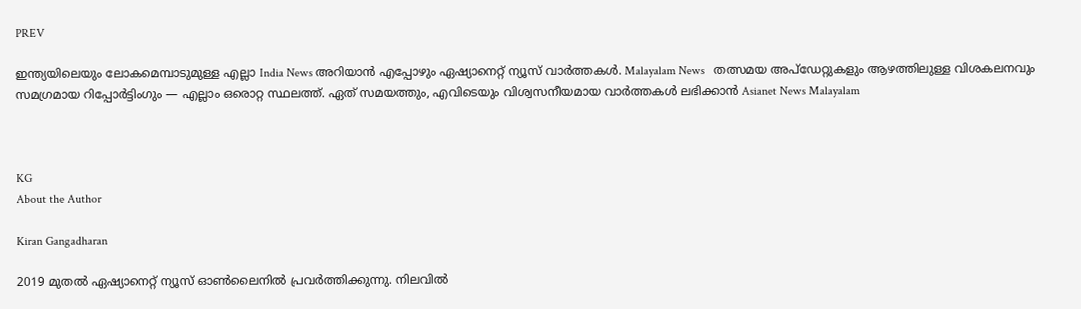PREV

ഇന്ത്യയിലെയും ലോകമെമ്പാടുമുള്ള എല്ലാ India News അറിയാൻ എപ്പോഴും ഏഷ്യാനെറ്റ് ന്യൂസ് വാർത്തകൾ. Malayalam News   തത്സമയ അപ്‌ഡേറ്റുകളും ആഴത്തിലുള്ള വിശകലനവും സമഗ്രമായ റിപ്പോർട്ടിംഗും — എല്ലാം ഒരൊറ്റ സ്ഥലത്ത്. ഏത് സമയത്തും, എവിടെയും വിശ്വസനീയമായ വാർത്തകൾ ലഭിക്കാൻ Asianet News Malayalam



KG
About the Author

Kiran Gangadharan

2019 മുതല്‍ ഏഷ്യാനെറ്റ് ന്യൂസ് ഓണ്‍ലൈനില്‍ പ്രവര്‍ത്തിക്കുന്നു. നിലവില്‍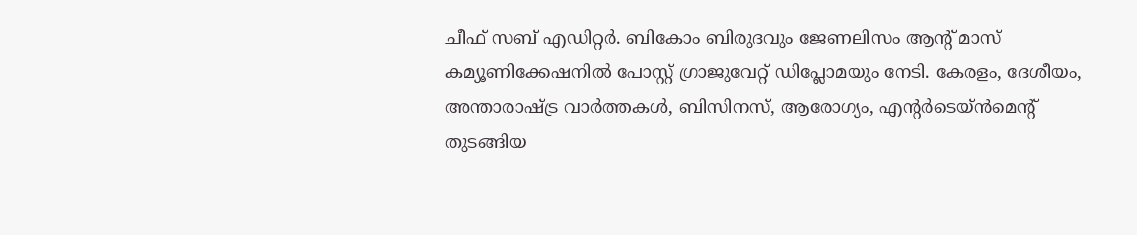ചീഫ് സബ് എഡിറ്റർ. ബികോം ബിരുദവും ജേണലിസം ആൻ്റ് മാസ് കമ്യൂണിക്കേഷനിൽ പോസ്റ്റ് ഗ്രാജുവേറ്റ് ഡിപ്ലോമയും നേടി. കേരളം, ദേശീയം, അന്താരാഷ്ട്ര വാര്‍ത്തകള്‍, ബിസിനസ്, ആരോഗ്യം, എന്റർടെയ്ൻമെൻ്റ് തുടങ്ങിയ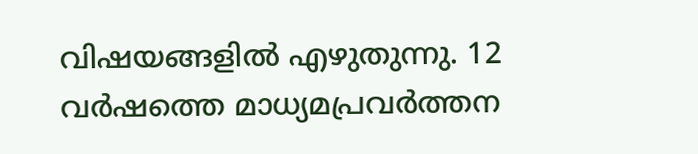വിഷയങ്ങളില്‍ എഴുതുന്നു. 12 വര്‍ഷത്തെ മാധ്യമപ്രവര്‍ത്തന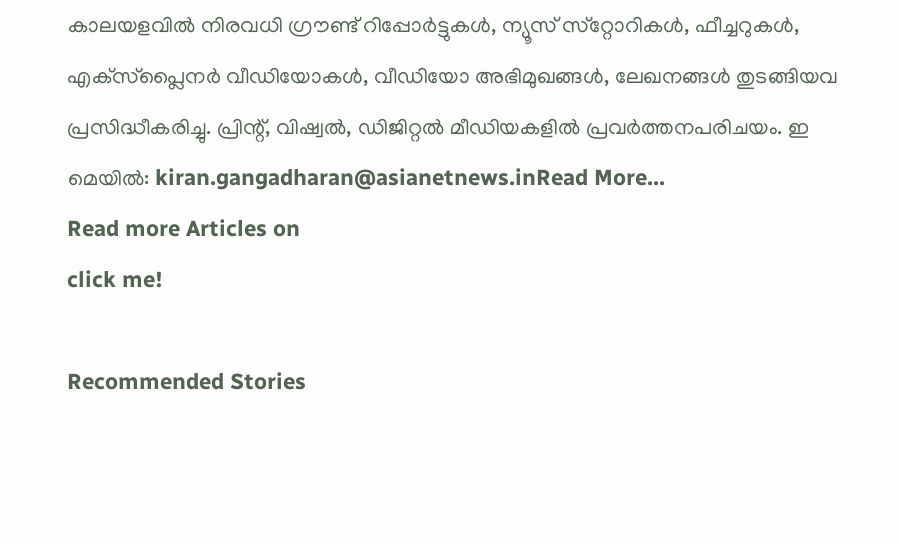കാലയളവില്‍ നിരവധി ഗ്രൗണ്ട് റിപ്പോര്‍ട്ടുകള്‍, ന്യൂസ് സ്‌റ്റോറികള്‍, ഫീച്ചറുകള്‍, എക്‌സ്‌പ്ലൈന‍ർ വീഡിയോകൾ, വീഡിയോ അഭിമുഖങ്ങള്‍, ലേഖനങ്ങള്‍ തുടങ്ങിയവ പ്രസിദ്ധീകരിച്ചു. പ്രിന്റ്, വിഷ്വല്‍, ഡിജിറ്റല്‍ മീഡിയകളില്‍ പ്രവര്‍ത്തനപരിചയം. ഇ മെയില്‍: kiran.gangadharan@asianetnews.inRead More...
Read more Articles on
click me!

Recommended Stories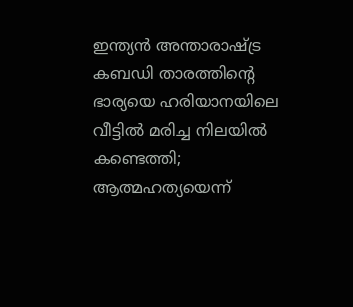ഇന്ത്യൻ അന്താരാഷ്ട്ര കബഡി താരത്തിൻ്റെ ഭാര്യയെ ഹരിയാനയിലെ വീട്ടിൽ മരിച്ച നിലയിൽ കണ്ടെത്തി; ആത്മഹത്യയെന്ന്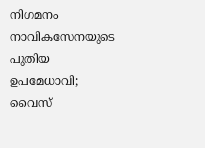നിഗമനം
നാവികസേനയുടെ പുതിയ ഉപമേധാവി; വൈസ്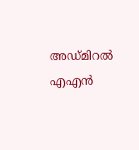അഡ്മിറൽ എഎൻ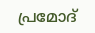പ്രമോദ്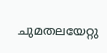ചുമതലയേറ്റു